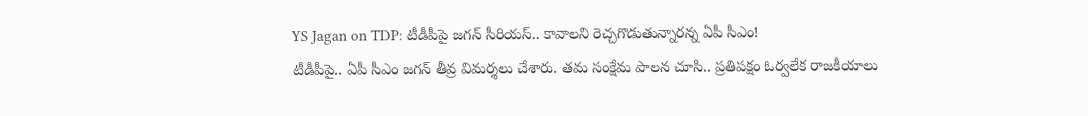YS Jagan on TDP: టీడీపీపై జగన్ సీరియస్.. కావాలని రెచ్చగొడుతున్నారన్న ఏపీ సీఎం!
టీడీపీపై.. ఏపీ సీఎం జగన్ తీవ్ర విమర్శలు చేశారు. తమ సంక్షేమ పాలన చూసి.. ప్రతిపక్షం ఓర్వలేక రాజకీయాలు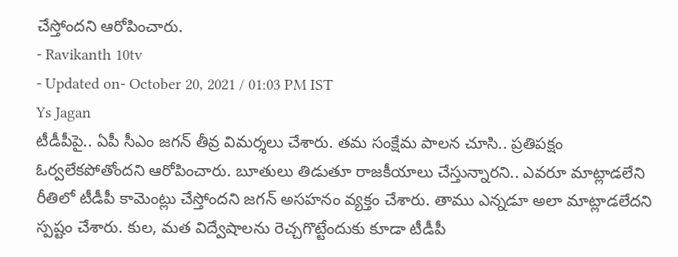చేస్తోందని ఆరోపించారు.
- Ravikanth 10tv
- Updated on- October 20, 2021 / 01:03 PM IST
Ys Jagan
టీడీపీపై.. ఏపీ సీఎం జగన్ తీవ్ర విమర్శలు చేశారు. తమ సంక్షేమ పాలన చూసి.. ప్రతిపక్షం ఓర్వలేకపోతోందని ఆరోపించారు. బూతులు తిడుతూ రాజకీయాలు చేస్తున్నారని.. ఎవరూ మాట్లాడలేని రీతిలో టీడీపీ కామెంట్లు చేస్తోందని జగన్ అసహనం వ్యక్తం చేశారు. తాము ఎన్నడూ అలా మాట్లాడలేదని స్పష్టం చేశారు. కుల, మత విద్వేషాలను రెచ్చగొట్టేందుకు కూడా టీడీపీ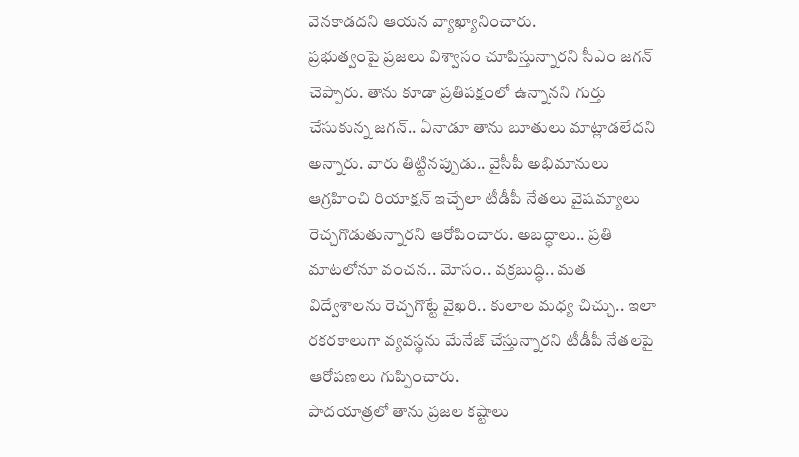వెనకాడదని ఆయన వ్యాఖ్యానించారు.
ప్రభుత్వంపై ప్రజలు విశ్వాసం చూపిస్తున్నారని సీఎం జగన్ చెప్పారు. తాను కూడా ప్రతిపక్షంలో ఉన్నానని గుర్తు చేసుకున్న జగన్.. ఏనాడూ తాను బూతులు మాట్లాడలేదని అన్నారు. వారు తిట్టినప్పుడు.. వైసీపీ అభిమానులు ఆగ్రహించి రియాక్షన్ ఇచ్చేలా టీడీపీ నేతలు వైషమ్యాలు రెచ్చగొడుతున్నారని ఆరోపించారు. అబద్ధాలు.. ప్రతి మాటలోనూ వంచన.. మోసం.. వక్రబుద్ధి.. మత విద్వేశాలను రెచ్చగొట్టే వైఖరి.. కులాల మధ్య చిచ్చు.. ఇలా రకరకాలుగా వ్యవస్థను మేనేజ్ చేస్తున్నారని టీడీపీ నేతలపై ఆరోపణలు గుప్పించారు.
పాదయాత్రలో తాను ప్రజల కష్టాలు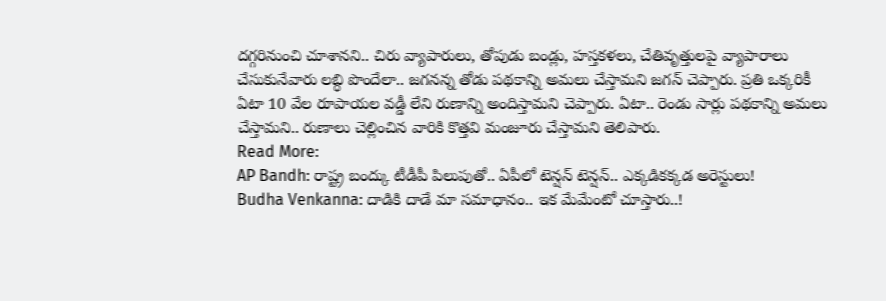దగ్గరినుంచి చూశానని.. చిరు వ్యాపారులు, తోపుడు బండ్లు, హస్తకళలు, చేతివృత్తులపై వ్యాపారాలు చేసుకునేవారు లబ్ధి పొందేలా.. జగనన్న తోడు పథకాన్ని అమలు చేస్తామని జగన్ చెప్పారు. ప్రతి ఒక్కరికీ ఏటా 10 వేల రూపాయల వడ్డీ లేని రుణాన్ని అందిస్తామని చెప్పారు. ఏటా.. రెండు సార్లు పథకాన్ని అమలు చేస్తామని.. రుణాలు చెల్లించిన వారికి కొత్తవి మంజూరు చేస్తామని తెలిపారు.
Read More:
AP Bandh: రాష్ట్ర బంద్కు టీడీపీ పిలుపుతో.. ఏపీలో టెన్షన్ టెన్షన్.. ఎక్కడికక్కడ అరెస్టులు!
Budha Venkanna: దాడికి దాడే మా సమాధానం.. ఇక మేమేంటో చూస్తారు..!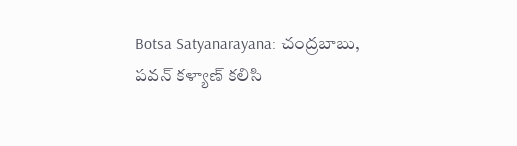Botsa Satyanarayana: చంద్రబాబు, పవన్ కళ్యాణ్ కలిసి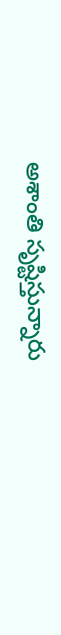అశాంతి సృష్టిస్తున్నారు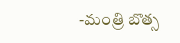-మంత్రి బొత్స